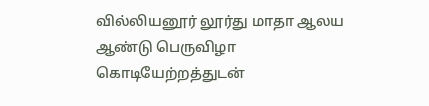வில்லியனூர் லூர்து மாதா ஆலய ஆண்டு பெருவிழா கொடியேற்றத்துடன்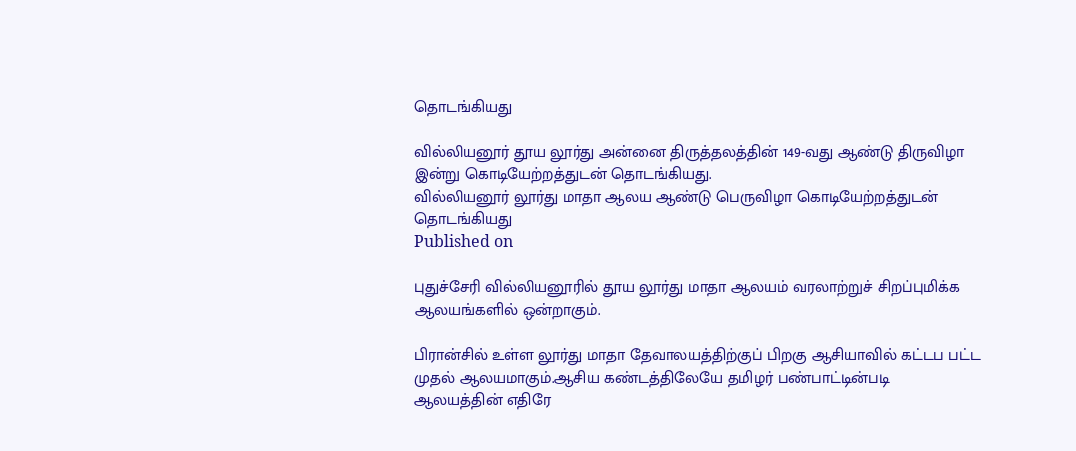தொடங்கியது

வில்லியனூர் தூய லூர்து அன்னை திருத்தலத்தின் 149-வது ஆண்டு திருவிழா இன்று கொடியேற்றத்துடன் தொடங்கியது.
வில்லியனூர் லூர்து மாதா ஆலய ஆண்டு பெருவிழா கொடியேற்றத்துடன் தொடங்கியது
Published on

புதுச்சேரி வில்லியனூரில் தூய லூர்து மாதா ஆலயம் வரலாற்றுச் சிறப்புமிக்க ஆலயங்களில் ஒன்றாகும்.

பிரான்சில் உள்ள லூர்து மாதா தேவாலயத்திற்குப் பிறகு ஆசியாவில் கட்டப பட்ட முதல் ஆலயமாகும்.ஆசிய கண்டத்திலேயே தமிழர் பண்பாட்டின்படி ஆலயத்தின் எதிரே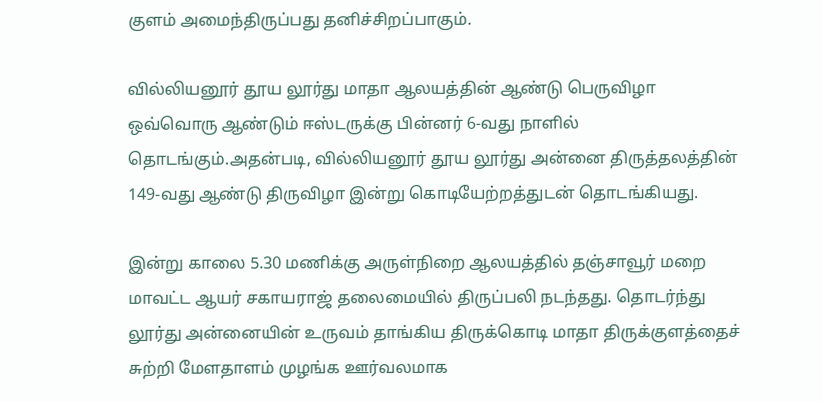குளம் அமைந்திருப்பது தனிச்சிறப்பாகும்.

வில்லியனூர் தூய லூர்து மாதா ஆலயத்தின் ஆண்டு பெருவிழா ஒவ்வொரு ஆண்டும் ஈஸ்டருக்கு பின்னர் 6-வது நாளில் தொடங்கும்.அதன்படி, வில்லியனூர் தூய லூர்து அன்னை திருத்தலத்தின் 149-வது ஆண்டு திருவிழா இன்று கொடியேற்றத்துடன் தொடங்கியது.

இன்று காலை 5.30 மணிக்கு அருள்நிறை ஆலயத்தில் தஞ்சாவூர் மறை மாவட்ட ஆயர் சகாயராஜ் தலைமையில் திருப்பலி நடந்தது. தொடர்ந்து லூர்து அன்னையின் உருவம் தாங்கிய திருக்கொடி மாதா திருக்குளத்தைச் சுற்றி மேளதாளம் முழங்க ஊர்வலமாக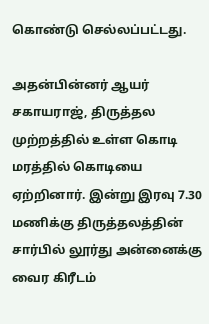கொண்டு செல்லப்பட்டது.

அதன்பின்னர் ஆயர் சகாயராஜ், திருத்தல முற்றத்தில் உள்ள கொடி மரத்தில் கொடியை ஏற்றினார். இன்று இரவு 7.30 மணிக்கு திருத்தலத்தின் சார்பில் லூர்து அன்னைக்கு வைர கிரீடம்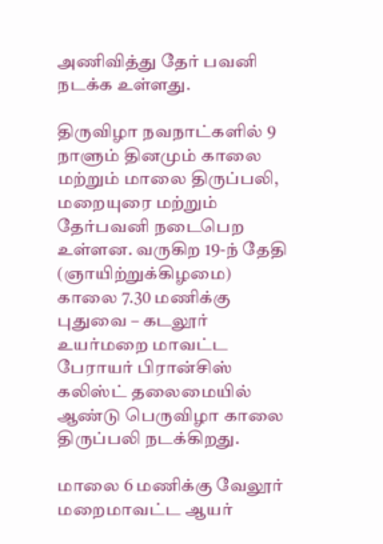அணிவித்து தேர் பவனி நடக்க உள்ளது.

திருவிழா நவநாட்களில் 9 நாளும் தினமும் காலை மற்றும் மாலை திருப்பலி, மறையுரை மற்றும் தேர்பவனி நடைபெற உள்ளன. வருகிற 19-ந் தேதி (ஞாயிற்றுக்கிழமை) காலை 7.30 மணிக்கு புதுவை – கடலூர் உயர்மறை மாவட்ட பேராயர் பிரான்சிஸ் கலிஸ்ட் தலைமையில் ஆண்டு பெருவிழா காலை திருப்பலி நடக்கிறது.

மாலை 6 மணிக்கு வேலூர் மறைமாவட்ட ஆயர்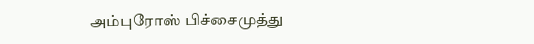அம்புரோஸ் பிச்சைமுத்து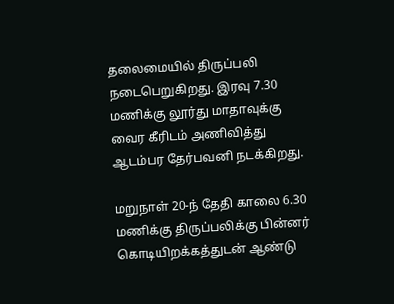தலைமையில் திருப்பலி நடைபெறுகிறது. இரவு 7.30 மணிக்கு லூர்து மாதாவுக்கு வைர கீரிடம் அணிவித்து ஆடம்பர தேர்பவனி நடக்கிறது.

மறுநாள் 20-ந் தேதி காலை 6.30 மணிக்கு திருப்பலிக்கு பின்னர் கொடியிறக்கத்துடன் ஆண்டு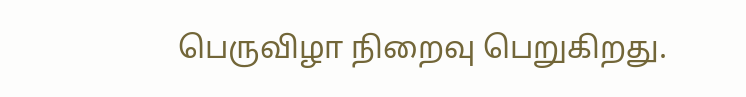பெருவிழா நிறைவு பெறுகிறது.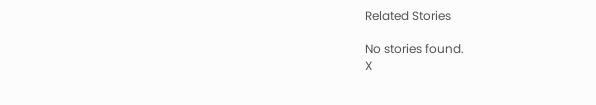Related Stories

No stories found.
X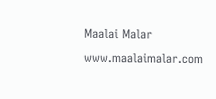Maalai Malar
www.maalaimalar.com